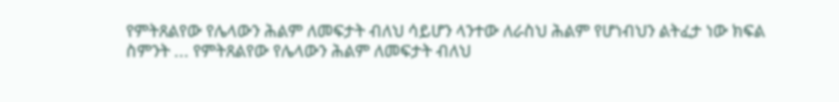የምትጸልየው የሌላውን ሕልም ለመፍታት ብለህ ሳይሆን ላንተው ለራስህ ሕልም የሆነብህን ልትፈታ ነው ክፍል ስምንት ... የምትጸልየው የሌላውን ሕልም ለመፍታት ብለህ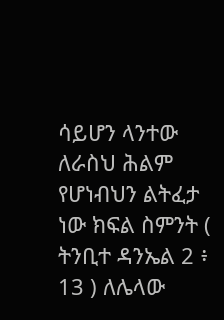ሳይሆን ላንተው ለራስህ ሕልም የሆነብህን ልትፈታ ነው ክፍል ስምንት ( ትንቢተ ዳንኤል 2 ፥ 13 ) ለሌላው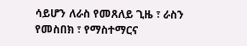ሳይሆን ለራስ የመጸለይ ጊዜ ፣ ራስን የመስበክ ፣ የማስተማርና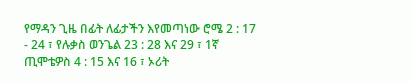የማዳን ጊዜ በፊት ለፊታችን እየመጣነው ሮሜ 2 : 17 - 24 ፣ የሉቃስ ወንጌል 23 : 28 እና 29 ፣ 1ኛ ጢሞቴዎስ 4 : 15 እና 16 ፣ ኦሪት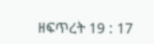ዘፍጥረት 19 : 17